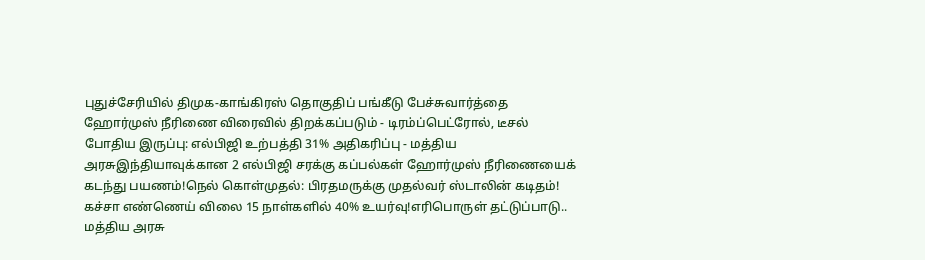புதுச்சேரியில் திமுக-காங்கிரஸ் தொகுதிப் பங்கீடு பேச்சுவார்த்தை ஹோர்முஸ் நீரிணை விரைவில் திறக்கப்படும் - டிரம்ப்பெட்ரோல், டீசல் போதிய இருப்பு: எல்பிஜி உற்பத்தி 31% அதிகரிப்பு - மத்திய அரசுஇந்தியாவுக்கான 2 எல்பிஜி சரக்கு கப்பல்கள் ஹோர்முஸ் நீரிணையைக் கடந்து பயணம்!நெல் கொள்முதல்: பிரதமருக்கு முதல்வர் ஸ்டாலின் கடிதம்! கச்சா எண்ணெய் விலை 15 நாள்களில் 40% உயர்வு!எரிபொருள் தட்டுப்பாடு.. மத்திய அரசு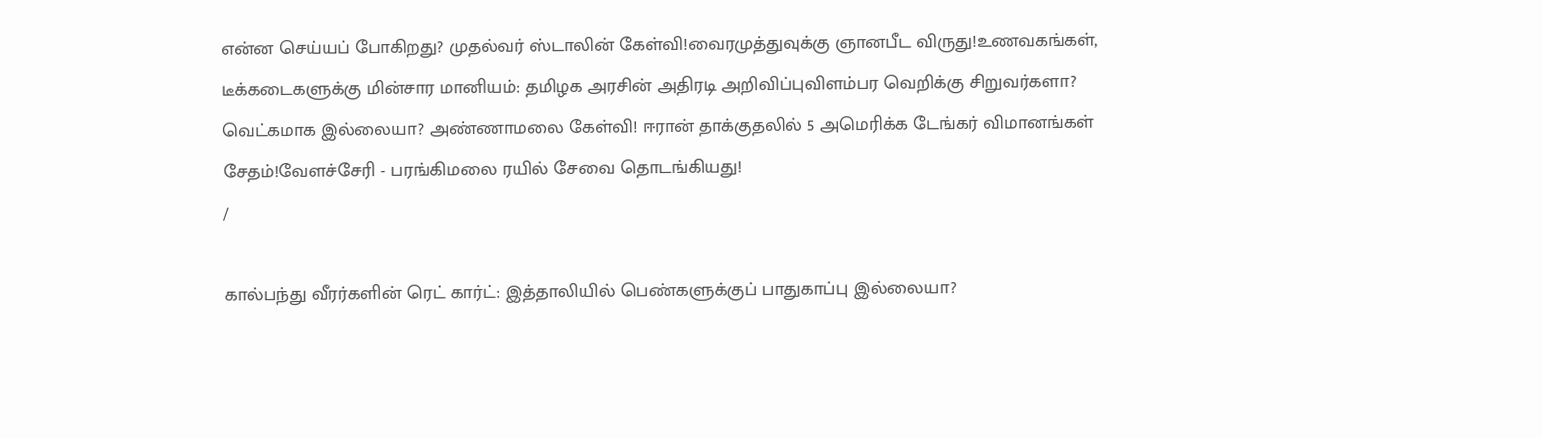என்ன செய்யப் போகிறது? முதல்வர் ஸ்டாலின் கேள்வி!வைரமுத்துவுக்கு ஞானபீட விருது!உணவகங்கள், டீக்கடைகளுக்கு மின்சார மானியம்: தமிழக அரசின் அதிரடி அறிவிப்புவிளம்பர வெறிக்கு சிறுவர்களா? வெட்கமாக இல்லையா? அண்ணாமலை கேள்வி! ஈரான் தாக்குதலில் 5 அமெரிக்க டேங்கர் விமானங்கள் சேதம்!வேளச்சேரி - பரங்கிமலை ரயில் சேவை தொடங்கியது!
/

கால்பந்து வீரர்களின் ரெட் கார்ட்: இத்தாலியில் பெண்களுக்குப் பாதுகாப்பு இல்லையா?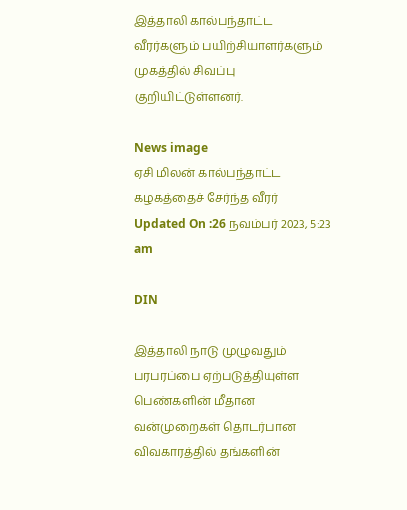இத்தாலி கால்பந்தாட்ட வீரர்களும் பயிற்சியாளர்களும் முகத்தில் சிவப்பு குறியிட்டுள்ளனர்.

News image
ஏசி மிலன் கால்பந்தாட்ட கழகத்தைச் சேர்ந்த வீரர்
Updated On :26 நவம்பர் 2023, 5:23 am

DIN

இத்தாலி நாடு முழுவதும் பரபரப்பை ஏற்படுத்தியுள்ள பெண்களின் மீதான வன்முறைகள் தொடர்பான விவகாரத்தில் தங்களின்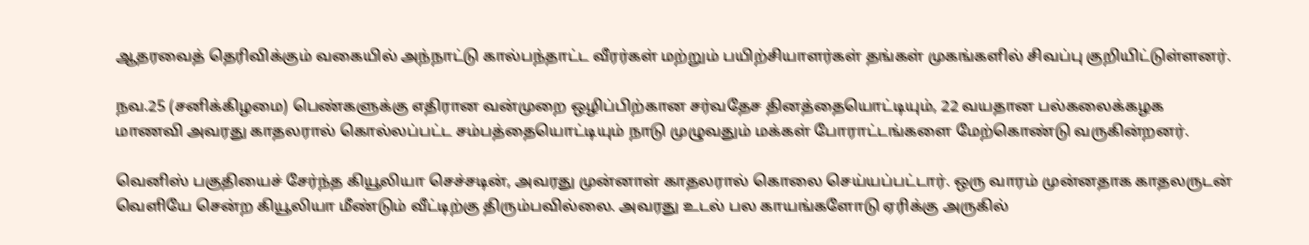ஆதரவைத் தெரிவிக்கும் வகையில் அந்நாட்டு கால்பந்தாட்ட வீரர்கள் மற்றும் பயிற்சியாளர்கள் தங்கள் முகங்களில் சிவப்பு குறியிட்டுள்ளனர்.

நவ.25 (சனிக்கிழமை) பெண்களுக்கு எதிரான வன்முறை ஒழிப்பிற்கான சர்வதேச தினத்தையொட்டியும், 22 வயதான பல்கலைக்கழக மாணவி அவரது காதலரால் கொல்லப்பட்ட சம்பத்தையொட்டியும் நாடு முழுவதும் மக்கள் போராட்டங்களை மேற்கொண்டு வருகின்றனர்.

வெனிஸ் பகுதியைச் சேர்ந்த கியூலியா செச்சடின், அவரது முன்னாள் காதலரால் கொலை செய்யப்பட்டார். ஒரு வாரம் முன்னதாக காதலருடன் வெளியே சென்ற கியூலியா மீண்டும் வீட்டிற்கு திரும்பவில்லை. அவரது உடல் பல காயங்களோடு ஏரிக்கு அருகில்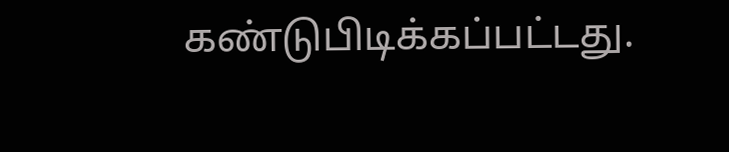கண்டுபிடிக்கப்பட்டது.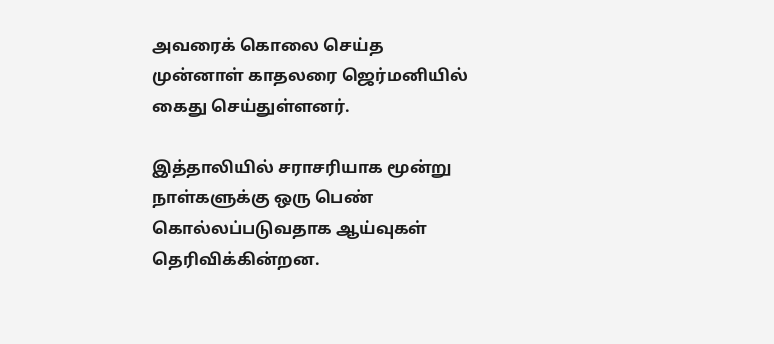அவரைக் கொலை செய்த முன்னாள் காதலரை ஜெர்மனியில் கைது செய்துள்ளனர்.

இத்தாலியில் சராசரியாக மூன்று நாள்களுக்கு ஒரு பெண் கொல்லப்படுவதாக ஆய்வுகள் தெரிவிக்கின்றன.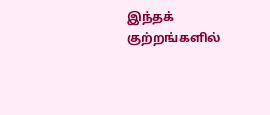இந்தக் குற்றங்களில்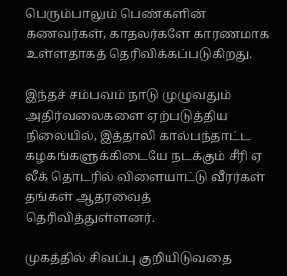பெரும்பாலும் பெண்களின் கணவர்கள், காதலர்களே காரணமாக உள்ளதாகத் தெரிவிக்கப்படுகிறது.

இந்தச் சம்பவம் நாடு முழுவதும் அதிர்வலைகளை ஏற்படுத்திய நிலையில், இத்தாலி கால்பந்தாட்ட கழகங்களுக்கிடையே நடக்கும் சீரி ஏ லீக் தொடரில் விளையாட்டு வீரர்கள் தங்கள் ஆதரவைத் தெரிவித்துள்ளனர்.

முகத்தில் சிவப்பு குறியிடுவதை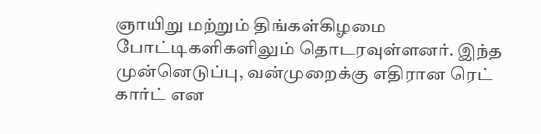ஞாயிறு மற்றும் திங்கள்கிழமை போட்டிகளிகளிலும் தொடரவுள்ளனர். இந்த முன்னெடுப்பு, வன்முறைக்கு எதிரான ரெட் கார்ட் என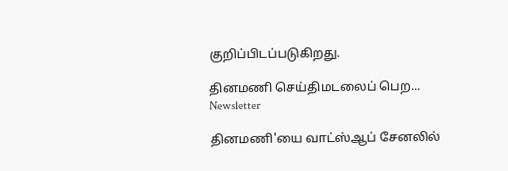குறிப்பிடப்படுகிறது.

தினமணி செய்திமடலைப் பெற... Newsletter

தினமணி'யை வாட்ஸ்ஆப் சேனலில்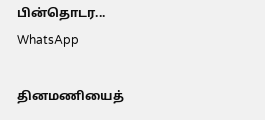பின்தொடர... WhatsApp

தினமணியைத்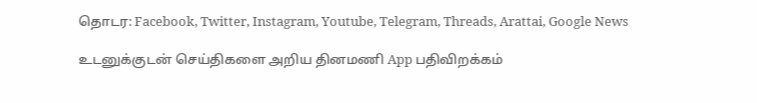தொடர: Facebook, Twitter, Instagram, Youtube, Telegram, Threads, Arattai, Google News

உடனுக்குடன் செய்திகளை அறிய தினமணி App பதிவிறக்கம்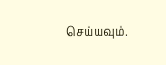செய்யவும்.